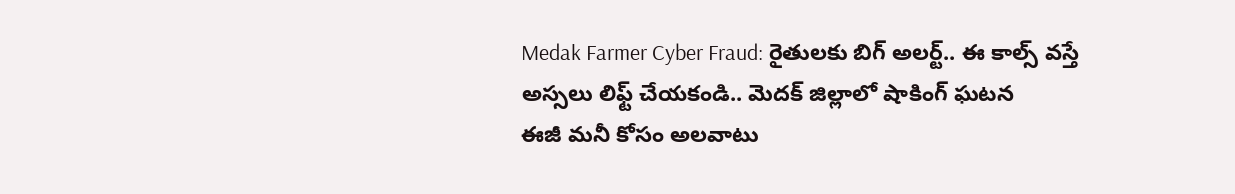Medak Farmer Cyber Fraud: రైతులకు బిగ్ అలర్ట్.. ఈ కాల్స్ వస్తే అస్సలు లిఫ్ట్ చేయకండి.. మెదక్ జిల్లాలో షాకింగ్ ఘటన
ఈజీ మనీ కోసం అలవాటు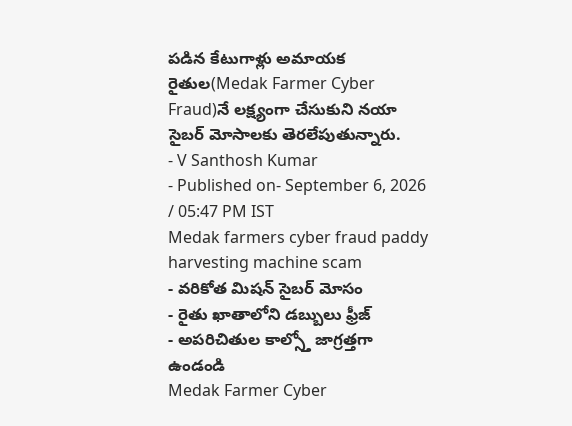పడిన కేటుగాళ్లు అమాయక రైతుల(Medak Farmer Cyber Fraud)నే లక్ష్యంగా చేసుకుని నయా సైబర్ మోసాలకు తెరలేపుతున్నారు.
- V Santhosh Kumar
- Published on- September 6, 2026 / 05:47 PM IST
Medak farmers cyber fraud paddy harvesting machine scam
- వరికోత మిషన్ సైబర్ మోసం
- రైతు ఖాతాలోని డబ్బులు ఫ్రీజ్
- అపరిచితుల కాల్స్తో జాగ్రత్తగా ఉండండి
Medak Farmer Cyber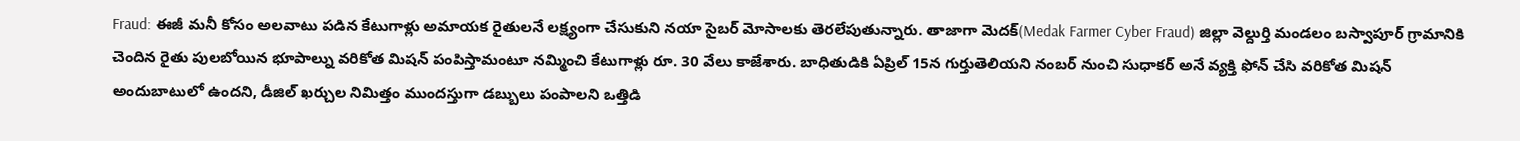Fraud: ఈజీ మనీ కోసం అలవాటు పడిన కేటుగాళ్లు అమాయక రైతులనే లక్ష్యంగా చేసుకుని నయా సైబర్ మోసాలకు తెరలేపుతున్నారు. తాజాగా మెదక్(Medak Farmer Cyber Fraud) జిల్లా వెల్దుర్తి మండలం బస్వాపూర్ గ్రామానికి చెందిన రైతు పులబోయిన భూపాల్ను వరికోత మిషన్ పంపిస్తామంటూ నమ్మించి కేటుగాళ్లు రూ. 30 వేలు కాజేశారు. బాధితుడికి ఏప్రిల్ 15న గుర్తుతెలియని నంబర్ నుంచి సుధాకర్ అనే వ్యక్తి ఫోన్ చేసి వరికోత మిషన్ అందుబాటులో ఉందని, డీజిల్ ఖర్చుల నిమిత్తం ముందస్తుగా డబ్బులు పంపాలని ఒత్తిడి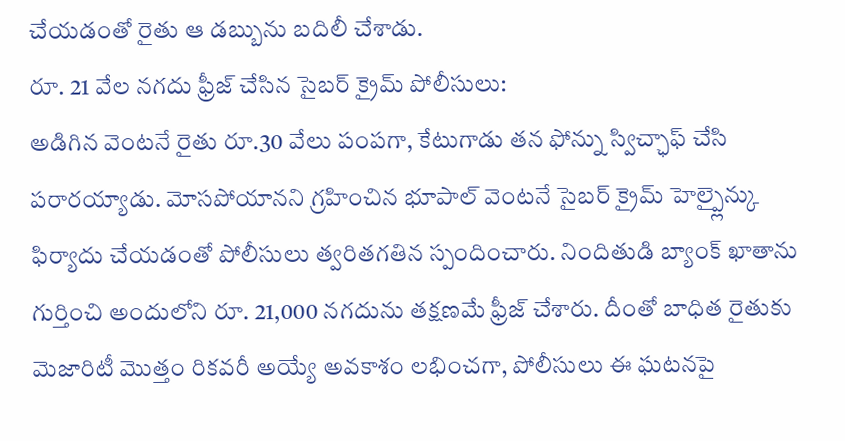చేయడంతో రైతు ఆ డబ్బును బదిలీ చేశాడు.
రూ. 21 వేల నగదు ఫ్రీజ్ చేసిన సైబర్ క్రైమ్ పోలీసులు:
అడిగిన వెంటనే రైతు రూ.30 వేలు పంపగా, కేటుగాడు తన ఫోన్ను స్విచ్ఛాఫ్ చేసి పరారయ్యాడు. మోసపోయానని గ్రహించిన భూపాల్ వెంటనే సైబర్ క్రైమ్ హెల్ప్లైన్కు ఫిర్యాదు చేయడంతో పోలీసులు త్వరితగతిన స్పందించారు. నిందితుడి బ్యాంక్ ఖాతాను గుర్తించి అందులోని రూ. 21,000 నగదును తక్షణమే ఫ్రీజ్ చేశారు. దీంతో బాధిత రైతుకు మెజారిటీ మొత్తం రికవరీ అయ్యే అవకాశం లభించగా, పోలీసులు ఈ ఘటనపై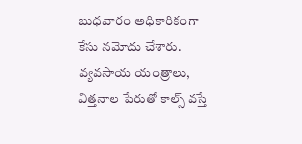బుధవారం అధికారికంగా కేసు నమోదు చేశారు.
వ్యవసాయ యంత్రాలు, విత్తనాల పేరుతో కాల్స్ వస్తే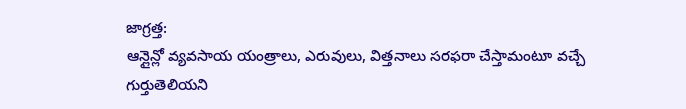జాగ్రత్త:
ఆన్లైన్లో వ్యవసాయ యంత్రాలు, ఎరువులు, విత్తనాలు సరఫరా చేస్తామంటూ వచ్చే గుర్తుతెలియని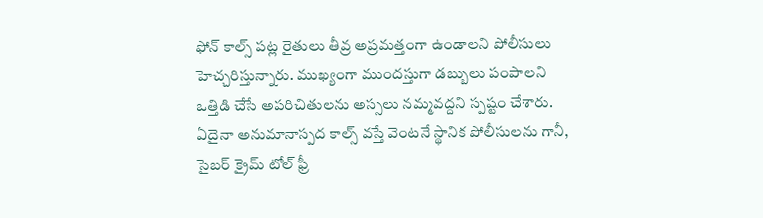ఫోన్ కాల్స్ పట్ల రైతులు తీవ్ర అప్రమత్తంగా ఉండాలని పోలీసులు హెచ్చరిస్తున్నారు. ముఖ్యంగా ముందస్తుగా డబ్బులు పంపాలని ఒత్తిడి చేసే అపరిచితులను అస్సలు నమ్మవద్దని స్పష్టం చేశారు. ఏదైనా అనుమానాస్పద కాల్స్ వస్తే వెంటనే స్థానిక పోలీసులను గానీ, సైబర్ క్రైమ్ టోల్ ఫ్రీ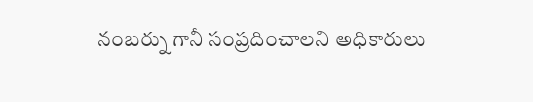నంబర్ను గానీ సంప్రదించాలని అధికారులు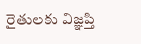రైతులకు విజ్ఞప్తి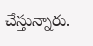చేస్తున్నారు.